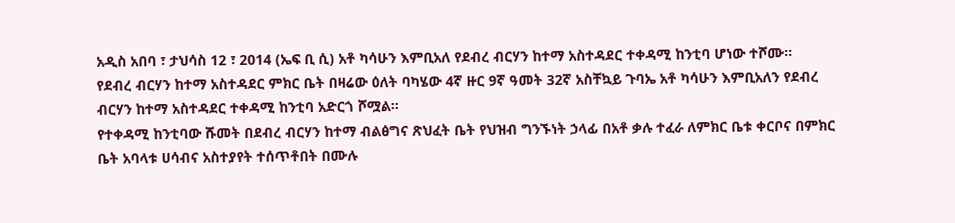አዲስ አበባ ፣ ታህሳስ 12 ፣ 2014 (ኤፍ ቢ ሲ) አቶ ካሳሁን እምቢአለ የደብረ ብርሃን ከተማ አስተዳደር ተቀዳሚ ከንቲባ ሆነው ተሾሙ፡፡
የደብረ ብርሃን ከተማ አስተዳደር ምክር ቤት በዛሬው ዕለት ባካሄው 4ኛ ዙር 9ኛ ዓመት 32ኛ አስቸኳይ ጉባኤ አቶ ካሳሁን እምቢአለን የደብረ ብርሃን ከተማ አስተዳደር ተቀዳሚ ከንቲባ አድርጎ ሾሟል፡፡
የተቀዳሚ ከንቲባው ሹመት በደብረ ብርሃን ከተማ ብልፅግና ጽህፈት ቤት የህዝብ ግንኙነት ኃላፊ በአቶ ቃሉ ተፈራ ለምክር ቤቱ ቀርቦና በምክር ቤት አባላቱ ሀሳብና አስተያየት ተሰጥቶበት በሙሉ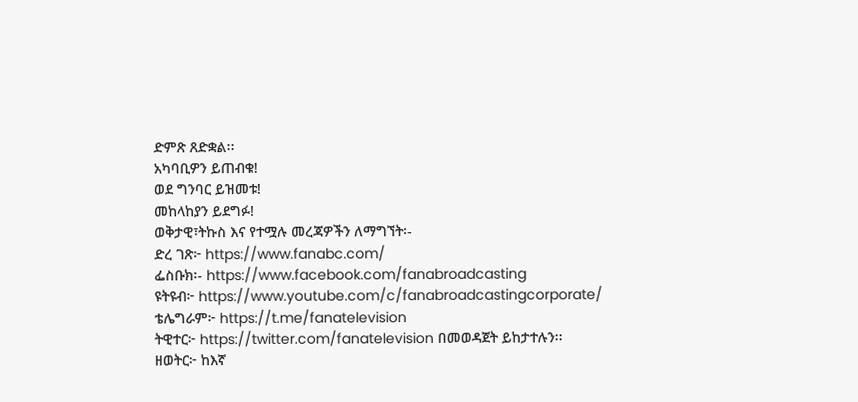ድምጽ ጸድቋል፡፡
አካባቢዎን ይጠብቁ!
ወደ ግንባር ይዝመቱ!
መከላከያን ይደግፉ!
ወቅታዊ፣ትኩስ እና የተሟሉ መረጃዎችን ለማግኘት፡-
ድረ ገጽ፦ https://www.fanabc.com/
ፌስቡክ፡- https://www.facebook.com/fanabroadcasting
ዩትዩብ፦ https://www.youtube.com/c/fanabroadcastingcorporate/
ቴሌግራም፦ https://t.me/fanatelevision
ትዊተር፦ https://twitter.com/fanatelevision በመወዳጀት ይከታተሉን፡፡
ዘወትር፦ ከእኛ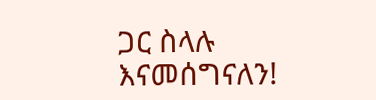ጋር ስላሉ እናመሰግናለን!